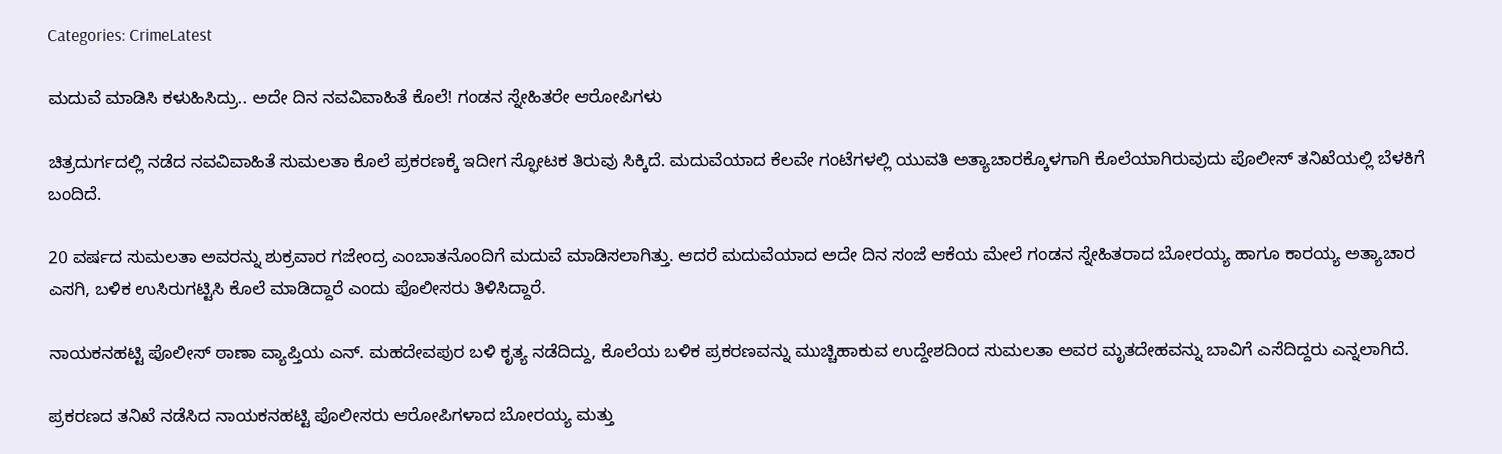Categories: CrimeLatest

ಮದುವೆ ಮಾಡಿಸಿ ಕಳುಹಿಸಿದ್ರು.. ಅದೇ ದಿನ ನವವಿವಾಹಿತೆ ಕೊಲೆ! ಗಂಡನ ಸ್ನೇಹಿತರೇ ಆರೋಪಿಗಳು

ಚಿತ್ರದುರ್ಗದಲ್ಲಿ ನಡೆದ ನವವಿವಾಹಿತೆ ಸುಮಲತಾ ಕೊಲೆ ಪ್ರಕರಣಕ್ಕೆ ಇದೀಗ ಸ್ಫೋಟಕ ತಿರುವು ಸಿಕ್ಕಿದೆ. ಮದುವೆಯಾದ ಕೆಲವೇ ಗಂಟೆಗಳಲ್ಲಿ ಯುವತಿ ಅತ್ಯಾಚಾರಕ್ಕೊಳಗಾಗಿ ಕೊಲೆಯಾಗಿರುವುದು ಪೊಲೀಸ್ ತನಿಖೆಯಲ್ಲಿ ಬೆಳಕಿಗೆ ಬಂದಿದೆ.

20 ವರ್ಷದ ಸುಮಲತಾ ಅವರನ್ನು ಶುಕ್ರವಾರ ಗಜೇಂದ್ರ ಎಂಬಾತನೊಂದಿಗೆ ಮದುವೆ ಮಾಡಿಸಲಾಗಿತ್ತು. ಆದರೆ ಮದುವೆಯಾದ ಅದೇ ದಿನ ಸಂಜೆ ಆಕೆಯ ಮೇಲೆ ಗಂಡನ ಸ್ನೇಹಿತರಾದ ಬೋರಯ್ಯ ಹಾಗೂ ಕಾರಯ್ಯ ಅತ್ಯಾಚಾರ ಎಸಗಿ, ಬಳಿಕ ಉಸಿರುಗಟ್ಟಿಸಿ ಕೊಲೆ ಮಾಡಿದ್ದಾರೆ ಎಂದು ಪೊಲೀಸರು ತಿಳಿಸಿದ್ದಾರೆ.

ನಾಯಕನಹಟ್ಟಿ ಪೊಲೀಸ್ ಠಾಣಾ ವ್ಯಾಪ್ತಿಯ ಎನ್. ಮಹದೇವಪುರ ಬಳಿ ಕೃತ್ಯ ನಡೆದಿದ್ದು, ಕೊಲೆಯ ಬಳಿಕ ಪ್ರಕರಣವನ್ನು ಮುಚ್ಚಿಹಾಕುವ ಉದ್ದೇಶದಿಂದ ಸುಮಲತಾ ಅವರ ಮೃತದೇಹವನ್ನು ಬಾವಿಗೆ ಎಸೆದಿದ್ದರು ಎನ್ನಲಾಗಿದೆ.

ಪ್ರಕರಣದ ತನಿಖೆ ನಡೆಸಿದ ನಾಯಕನಹಟ್ಟಿ ಪೊಲೀಸರು ಆರೋಪಿಗಳಾದ ಬೋರಯ್ಯ ಮತ್ತು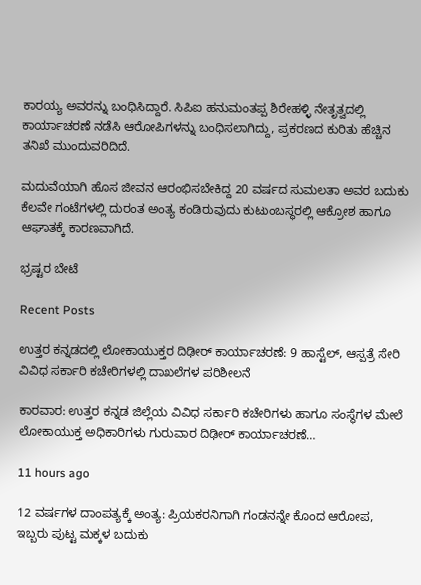ಕಾರಯ್ಯ ಅವರನ್ನು ಬಂಧಿಸಿದ್ದಾರೆ. ಸಿಪಿಐ ಹನುಮಂತಪ್ಪ ಶಿರೇಹಳ್ಳಿ ನೇತೃತ್ವದಲ್ಲಿ ಕಾರ್ಯಾಚರಣೆ ನಡೆಸಿ ಆರೋಪಿಗಳನ್ನು ಬಂಧಿಸಲಾಗಿದ್ದು, ಪ್ರಕರಣದ ಕುರಿತು ಹೆಚ್ಚಿನ ತನಿಖೆ ಮುಂದುವರಿದಿದೆ.

ಮದುವೆಯಾಗಿ ಹೊಸ ಜೀವನ ಆರಂಭಿಸಬೇಕಿದ್ದ 20 ವರ್ಷದ ಸುಮಲತಾ ಅವರ ಬದುಕು ಕೆಲವೇ ಗಂಟೆಗಳಲ್ಲಿ ದುರಂತ ಅಂತ್ಯ ಕಂಡಿರುವುದು ಕುಟುಂಬಸ್ಥರಲ್ಲಿ ಆಕ್ರೋಶ ಹಾಗೂ ಆಘಾತಕ್ಕೆ ಕಾರಣವಾಗಿದೆ.

ಭ್ರಷ್ಟರ ಬೇಟೆ

Recent Posts

ಉತ್ತರ ಕನ್ನಡದಲ್ಲಿ ಲೋಕಾಯುಕ್ತರ ದಿಢೀರ್ ಕಾರ್ಯಾಚರಣೆ: 9 ಹಾಸ್ಟೆಲ್‌, ಆಸ್ಪತ್ರೆ ಸೇರಿ ವಿವಿಧ ಸರ್ಕಾರಿ ಕಚೇರಿಗಳಲ್ಲಿ ದಾಖಲೆಗಳ ಪರಿಶೀಲನೆ

ಕಾರವಾರ: ಉತ್ತರ ಕನ್ನಡ ಜಿಲ್ಲೆಯ ವಿವಿಧ ಸರ್ಕಾರಿ ಕಚೇರಿಗಳು ಹಾಗೂ ಸಂಸ್ಥೆಗಳ ಮೇಲೆ ಲೋಕಾಯುಕ್ತ ಅಧಿಕಾರಿಗಳು ಗುರುವಾರ ದಿಢೀರ್ ಕಾರ್ಯಾಚರಣೆ…

11 hours ago

12 ವರ್ಷಗಳ ದಾಂಪತ್ಯಕ್ಕೆ ಅಂತ್ಯ: ಪ್ರಿಯಕರನಿಗಾಗಿ ಗಂಡನನ್ನೇ ಕೊಂದ ಆರೋಪ, ಇಬ್ಬರು ಪುಟ್ಟ ಮಕ್ಕಳ ಬದುಕು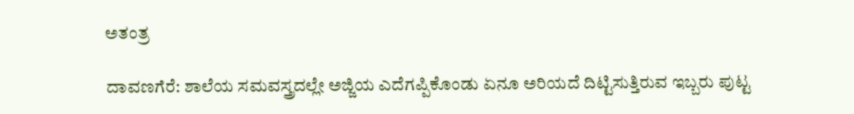ಅತಂತ್ರ

ದಾವಣಗೆರೆ: ಶಾಲೆಯ ಸಮವಸ್ತ್ರದಲ್ಲೇ ಅಜ್ಜಿಯ ಎದೆಗಪ್ಪಿಕೊಂಡು ಏನೂ ಅರಿಯದೆ ದಿಟ್ಟಿಸುತ್ತಿರುವ ಇಬ್ಬರು ಪುಟ್ಟ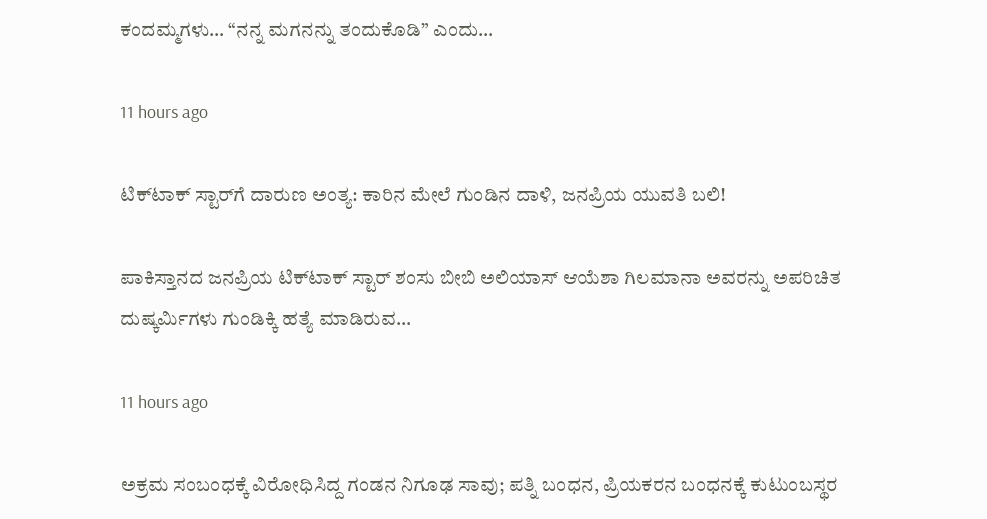ಕಂದಮ್ಮಗಳು… “ನನ್ನ ಮಗನನ್ನು ತಂದುಕೊಡಿ” ಎಂದು…

11 hours ago

ಟಿಕ್‌ಟಾಕ್ ಸ್ಟಾರ್‌ಗೆ ದಾರುಣ ಅಂತ್ಯ: ಕಾರಿನ ಮೇಲೆ ಗುಂಡಿನ ದಾಳಿ, ಜನಪ್ರಿಯ ಯುವತಿ ಬಲಿ!

ಪಾಕಿಸ್ತಾನದ ಜನಪ್ರಿಯ ಟಿಕ್‌ಟಾಕ್ ಸ್ಟಾರ್ ಶಂಸು ಬೀಬಿ ಅಲಿಯಾಸ್ ಆಯೆಶಾ ಗಿಲಮಾನಾ ಅವರನ್ನು ಅಪರಿಚಿತ ದುಷ್ಕರ್ಮಿಗಳು ಗುಂಡಿಕ್ಕಿ ಹತ್ಯೆ ಮಾಡಿರುವ…

11 hours ago

ಅಕ್ರಮ ಸಂಬಂಧಕ್ಕೆ ವಿರೋಧಿಸಿದ್ದ ಗಂಡನ ನಿಗೂಢ ಸಾವು; ಪತ್ನಿ ಬಂಧನ, ಪ್ರಿಯಕರನ ಬಂಧನಕ್ಕೆ ಕುಟುಂಬಸ್ಥರ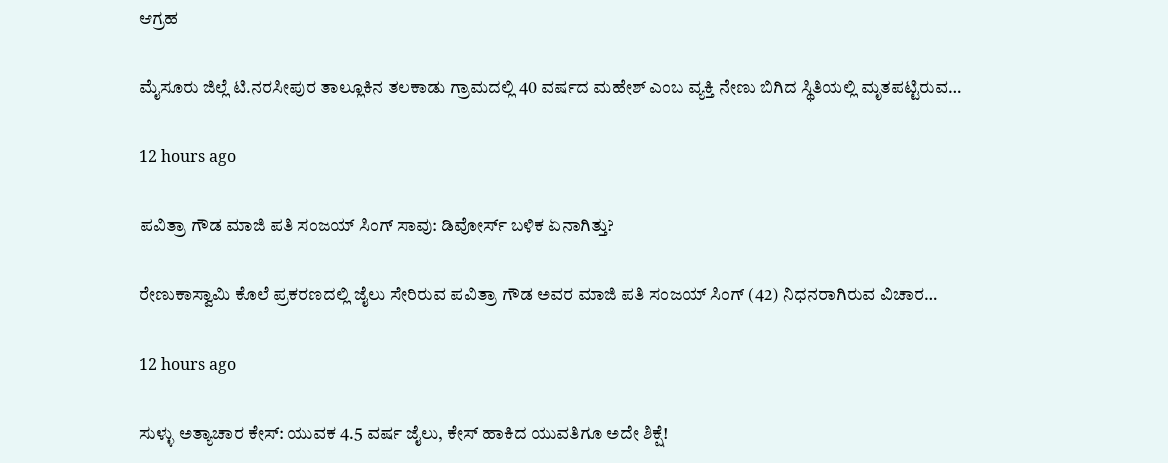ಆಗ್ರಹ

ಮೈಸೂರು ಜಿಲ್ಲೆ ಟಿ.ನರಸೀಪುರ ತಾಲ್ಲೂಕಿನ ತಲಕಾಡು ಗ್ರಾಮದಲ್ಲಿ 40 ವರ್ಷದ ಮಹೇಶ್ ಎಂಬ ವ್ಯಕ್ತಿ ನೇಣು ಬಿಗಿದ ಸ್ಥಿತಿಯಲ್ಲಿ ಮೃತಪಟ್ಟಿರುವ…

12 hours ago

ಪವಿತ್ರಾ ಗೌಡ ಮಾಜಿ ಪತಿ ಸಂಜಯ್ ಸಿಂಗ್ ಸಾವು: ಡಿವೋರ್ಸ್‌ ಬಳಿಕ ಏನಾಗಿತ್ತು?

ರೇಣುಕಾಸ್ವಾಮಿ ಕೊಲೆ ಪ್ರಕರಣದಲ್ಲಿ ಜೈಲು ಸೇರಿರುವ ಪವಿತ್ರಾ ಗೌಡ ಅವರ ಮಾಜಿ ಪತಿ ಸಂಜಯ್ ಸಿಂಗ್ (42) ನಿಧನರಾಗಿರುವ ವಿಚಾರ…

12 hours ago

ಸುಳ್ಳು ಅತ್ಯಾಚಾರ ಕೇಸ್: ಯುವಕ 4.5 ವರ್ಷ ಜೈಲು, ಕೇಸ್ ಹಾಕಿದ ಯುವತಿಗೂ ಅದೇ ಶಿಕ್ಷೆ!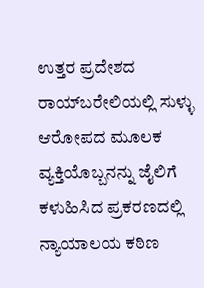ಉತ್ತರ ಪ್ರದೇಶದ ರಾಯ್‌ಬರೇಲಿಯಲ್ಲಿ ಸುಳ್ಳು ಆರೋಪದ ಮೂಲಕ ವ್ಯಕ್ತಿಯೊಬ್ಬನನ್ನು ಜೈಲಿಗೆ ಕಳುಹಿಸಿದ ಪ್ರಕರಣದಲ್ಲಿ ನ್ಯಾಯಾಲಯ ಕಠಿಣ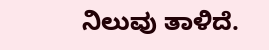ನಿಲುವು ತಾಳಿದೆ.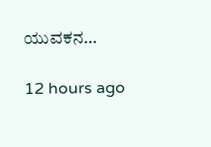ಯುವಕನ…

12 hours ago